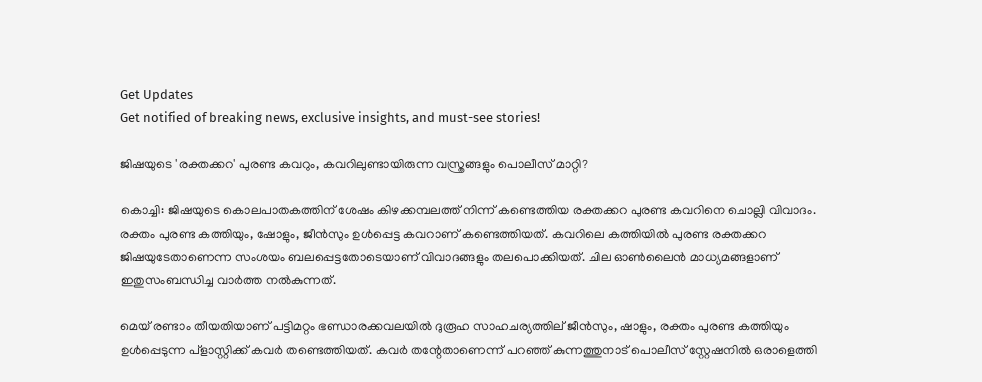Get Updates
Get notified of breaking news, exclusive insights, and must-see stories!

ജിഷയുടെ 'രക്തക്കറ' പുരണ്ട കവറും, കവറിലുണ്ടായിരുന്ന വസ്ത്രങ്ങളും പൊലീസ് മാറ്റി?

കൊച്ചി: ജിഷയുടെ കൊലപാതകത്തിന് ശേഷം കിഴക്കമ്പലത്ത് നിന്ന് കണ്ടെത്തിയ രക്തക്കറ പുരണ്ട കവറിനെ ചൊല്ലി വിവാദം. രക്തം പുരണ്ട കത്തിയും, ഷോളും, ജീന്‍സും ഉള്‍പ്പെട്ട കവറാണ് കണ്ടെത്തിയത്. കവറിലെ കത്തിയില്‍ പുരണ്ട രക്തക്കറ ജിഷയുടേതാണെന്ന സംശയം ബലപ്പെട്ടതോടെയാണ് വിവാദങ്ങളും തലപൊക്കിയത്. ചില ഓണ്‍ലൈന്‍ മാധ്യമങ്ങളാണ് ഇതുസംബന്ധിച്ച വാര്‍ത്ത നല്‍കുന്നത്.

മെയ് രണ്ടാം തീയതിയാണ് പട്ടിമറ്റം ഭണ്ഡാരക്കവലയില്‍ ദുരൂഹ സാഹചര്യത്തില് ജീന്‍സും, ഷാളും, രക്തം പുരണ്ട കത്തിയും ഉള്‍പ്പെടുന്ന പ്‌ളാസ്റ്റിക്ക് കവര്‍ തണ്ടെത്തിയത്. കവര്‍ തന്റേതാണെന്ന് പറഞ്ഞ് കുന്നത്തുനാട് പൊലീസ് സ്റ്റേഷനില്‍ ഒരാളെത്തി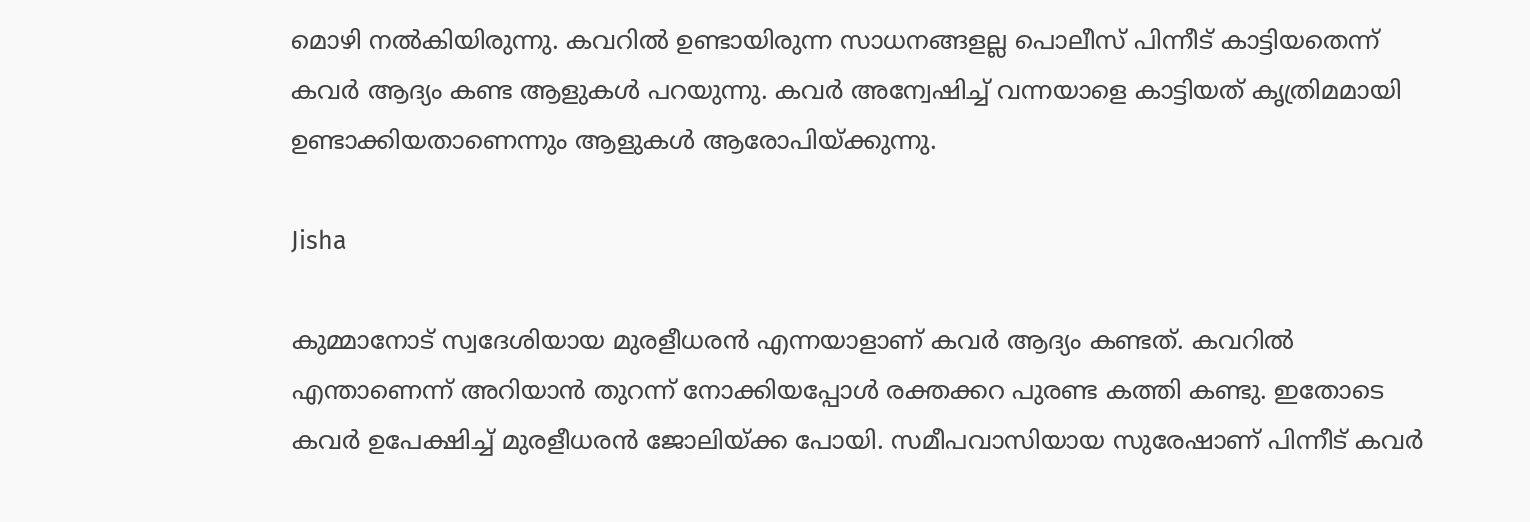മൊഴി നല്‍കിയിരുന്നു. കവറില്‍ ഉണ്ടായിരുന്ന സാധനങ്ങളല്ല പൊലീസ് പിന്നീട് കാട്ടിയതെന്ന് കവര്‍ ആദ്യം കണ്ട ആളുകള്‍ പറയുന്നു. കവര്‍ അന്വേഷിച്ച് വന്നയാളെ കാട്ടിയത് കൃത്രിമമായി ഉണ്ടാക്കിയതാണെന്നും ആളുകള്‍ ആരോപിയ്ക്കുന്നു.

Jisha

കുമ്മാനോട് സ്വദേശിയായ മുരളീധരന്‍ എന്നയാളാണ് കവര്‍ ആദ്യം കണ്ടത്. കവറില്‍ എന്താണെന്ന് അറിയാന്‍ തുറന്ന് നോക്കിയപ്പോള്‍ രക്തക്കറ പുരണ്ട കത്തി കണ്ടു. ഇതോടെ കവര്‍ ഉപേക്ഷിച്ച് മുരളീധരന്‍ ജോലിയ്ക്ക പോയി. സമീപവാസിയായ സുരേഷാണ് പിന്നീട് കവര്‍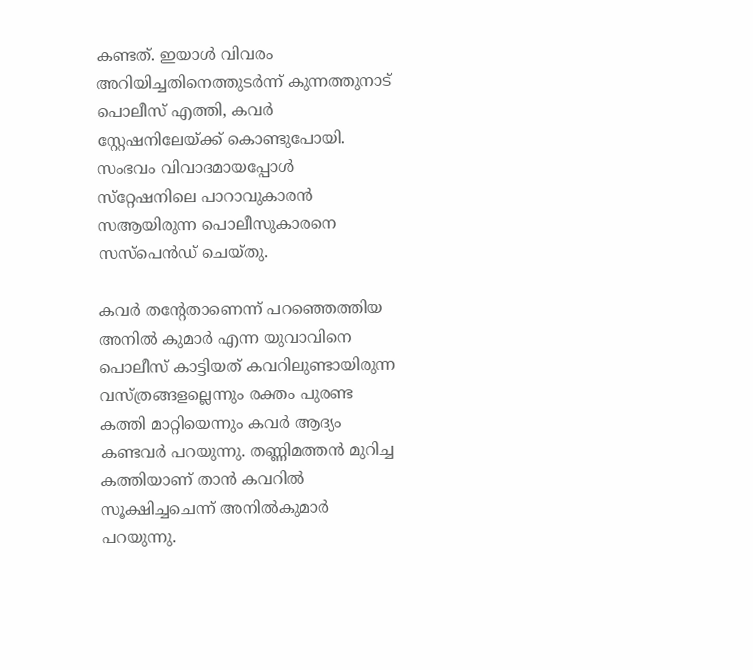കണ്ടത്. ഇയാള്‍ വിവരം അറിയിച്ചതിനെത്തുടര്‍ന്ന് കുന്നത്തുനാട് പൊലീസ് എത്തി, കവര്‍ സ്റ്റേഷനിലേയ്ക്ക് കൊണ്ടുപോയി. സംഭവം വിവാദമായപ്പോള്‍ സ്‌റ്റേഷനിലെ പാറാവുകാരന്‍ സആയിരുന്ന പൊലീസുകാരനെ സസ്‌പെന്‍ഡ് ചെയ്തു.

കവര്‍ തന്റേതാണെന്ന് പറഞ്ഞെത്തിയ അനില്‍ കുമാര്‍ എന്ന യുവാവിനെ പൊലീസ് കാട്ടിയത് കവറിലുണ്ടായിരുന്ന വസ്ത്രങ്ങളല്ലെന്നും രക്തം പുരണ്ട കത്തി മാറ്റിയെന്നും കവര്‍ ആദ്യം കണ്ടവര്‍ പറയുന്നു. തണ്ണിമത്തന്‍ മുറിച്ച കത്തിയാണ് താന്‍ കവറില്‍ സൂക്ഷിച്ചചെന്ന് അനില്‍കുമാര്‍ പറയുന്നു.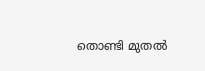തൊണ്ടി മുതല്‍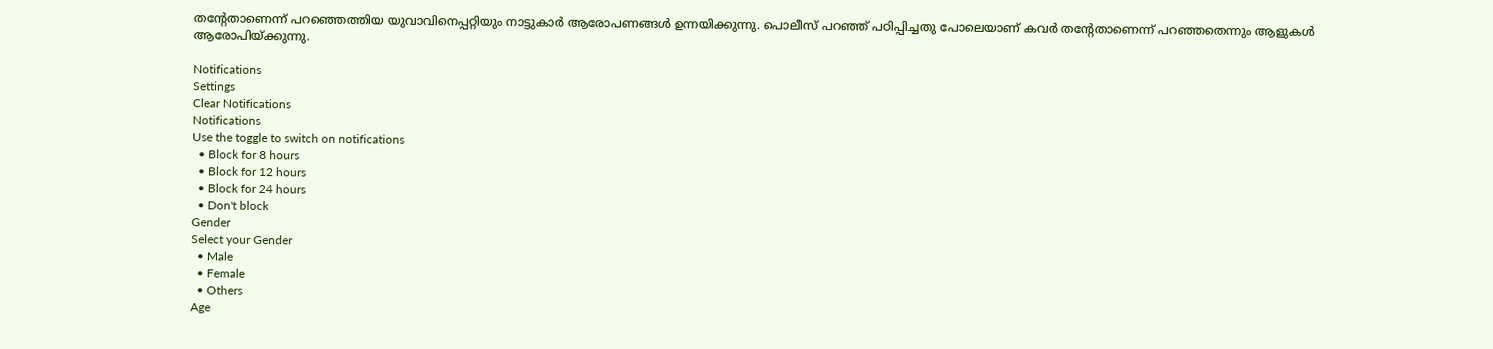തന്റേതാണെന്ന് പറഞ്ഞെത്തിയ യുവാവിനെപ്പറ്റിയും നാട്ടുകാര്‍ ആരോപണങ്ങള്‍ ഉന്നയിക്കുന്നു. പൊലീസ് പറഞ്ഞ് പഠിപ്പിച്ചതു പോലെയാണ് കവര്‍ തന്റേതാണെന്ന് പറഞ്ഞതെന്നും ആളുകള്‍ ആരോപിയ്ക്കുന്നു.

Notifications
Settings
Clear Notifications
Notifications
Use the toggle to switch on notifications
  • Block for 8 hours
  • Block for 12 hours
  • Block for 24 hours
  • Don't block
Gender
Select your Gender
  • Male
  • Female
  • Others
Age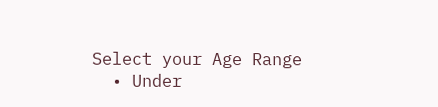Select your Age Range
  • Under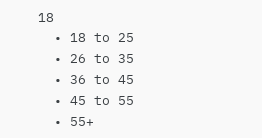18
  • 18 to 25
  • 26 to 35
  • 36 to 45
  • 45 to 55
  • 55+